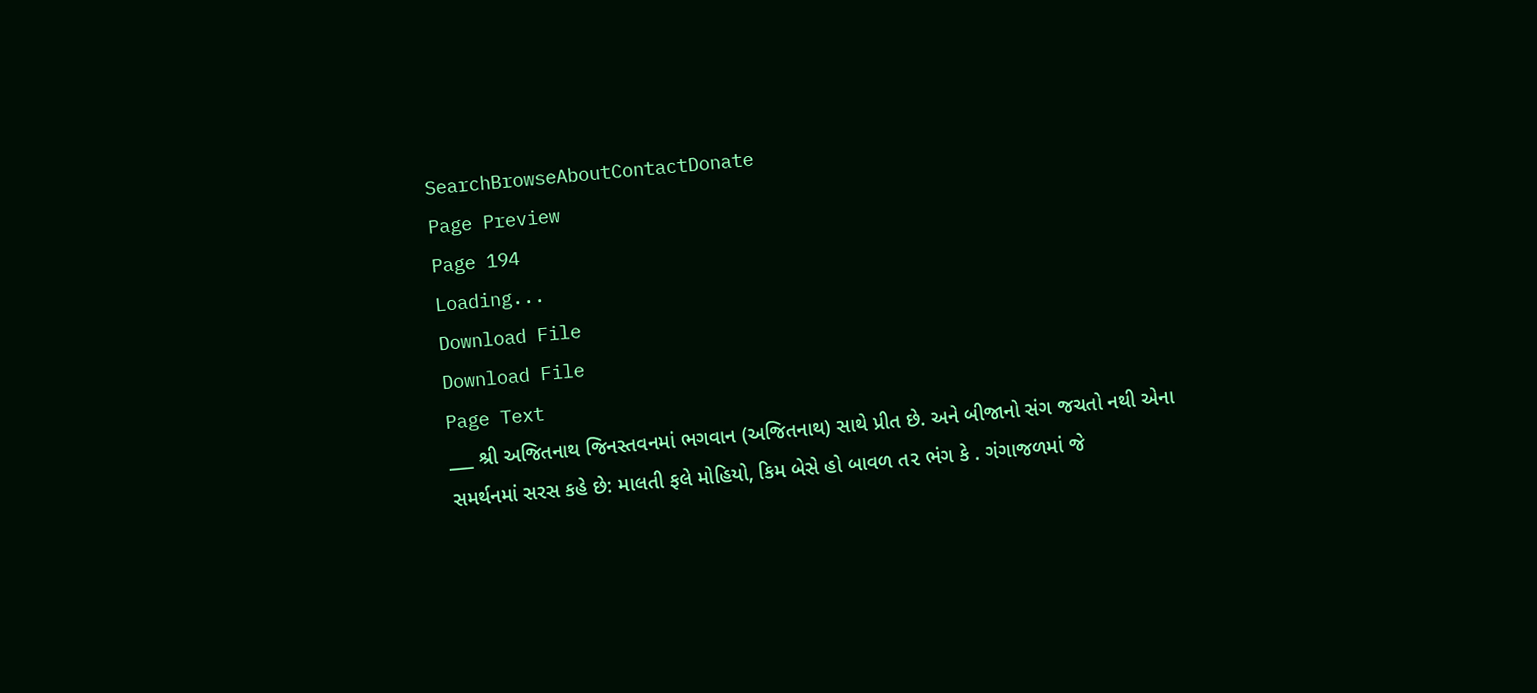SearchBrowseAboutContactDonate
Page Preview
Page 194
Loading...
Download File
Download File
Page Text
___ શ્રી અજિતનાથ જિનસ્તવનમાં ભગવાન (અજિતનાથ) સાથે પ્રીત છે. અને બીજાનો સંગ જચતો નથી એના સમર્થનમાં સરસ કહે છે: માલતી ફલે મોહિયો, કિમ બેસે હો બાવળ ત૨ ભંગ કે . ગંગાજળમાં જે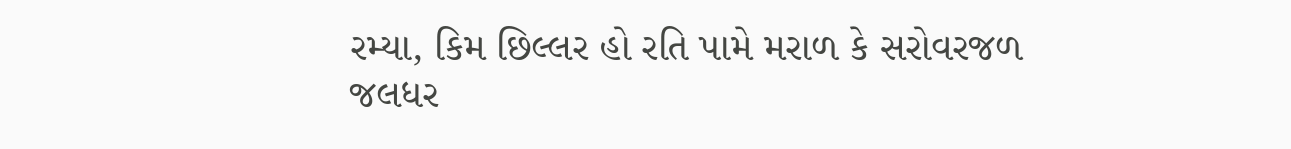રમ્યા, કિમ છિલ્લર હો રતિ પામે મરાળ કે સરોવરજળ જલધર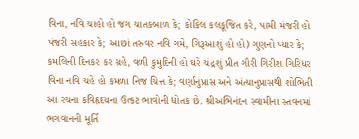વિના, નવિ ચાહો હો જગ ચાતકબાળ કે; કોકિલ કલકૂજિત કરે, પામી મંજરી હો પંજરી સહકાર કે; આછાં તરુવર નવિ ગમે, ગિરૂઆશું હો હો) ગુણનો પ્યાર કે; કમલિની દિનકર કર ગ્રહે, વળી કુમુદિની હો ઘરે ચંદ્રશું પ્રીત ગૌરી ગિરીશ ગિરિધર વિના નવિ ચહે હો કમળા નિજ ચિત્ત કે; વર્ણાનુપ્રાસ અને અંત્યાનુપ્રાસથી શોભિતી આ રચના કવિહૃદયના ઉત્કટ ભાવોની દ્યોતક છે. શ્રીઅભિનંદન સ્વામીના સ્તવનમાં ભગવાનની મૂર્તિ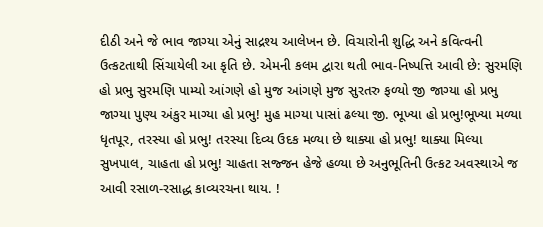દીઠી અને જે ભાવ જાગ્યા એનું સાદ્રશ્ય આલેખન છે. વિચારોની શુદ્ધિ અને કવિત્વની ઉત્કટતાથી સિંચાયેલી આ કૃતિ છે. એમની કલમ દ્વારા થતી ભાવ-નિષ્પત્તિ આવી છે: સુરમણિ હો પ્રભુ સુરમણિ પામ્યો આંગણે હો મુજ આંગણે મુજ સુરતરુ ફળ્યો જી જાગ્યા હો પ્રભુ જાગ્યા પુણ્ય અંકુર માગ્યા હો પ્રભુ! મુહ માગ્યા પાસાં ઢલ્યા જી. ભૂખ્યા હો પ્રભુ!ભૂખ્યા મળ્યા ધૃતપૂર, તરસ્યા હો પ્રભુ! તરસ્યા દિવ્ય ઉદક મળ્યા છે થાક્યા હો પ્રભુ! થાક્યા મિલ્યા સુખપાલ, ચાહતા હો પ્રભુ! ચાહતા સજ્જન હેજે હળ્યા છે અનુભૂતિની ઉત્કટ અવસ્થાએ જ આવી રસાળ-રસાદ્ધ કાવ્યરચના થાય. !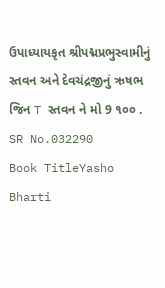ઉપાધ્યાયકૃત શ્રીપદ્મપ્રભુસ્વામીનું સ્તવન અને દેવચંદ્રજીનું ઋષભ જિન T સ્તવન ને મો 9 ૧૦૦ .
SR No.032290
Book TitleYasho Bharti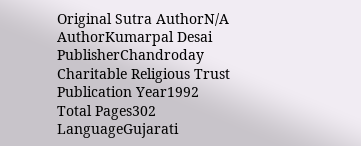Original Sutra AuthorN/A
AuthorKumarpal Desai
PublisherChandroday Charitable Religious Trust
Publication Year1992
Total Pages302
LanguageGujarati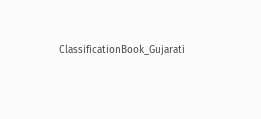ClassificationBook_Gujarati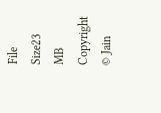File Size23 MB
Copyright © Jain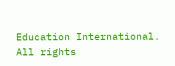Education International. All rights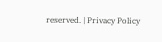reserved. | Privacy Policy